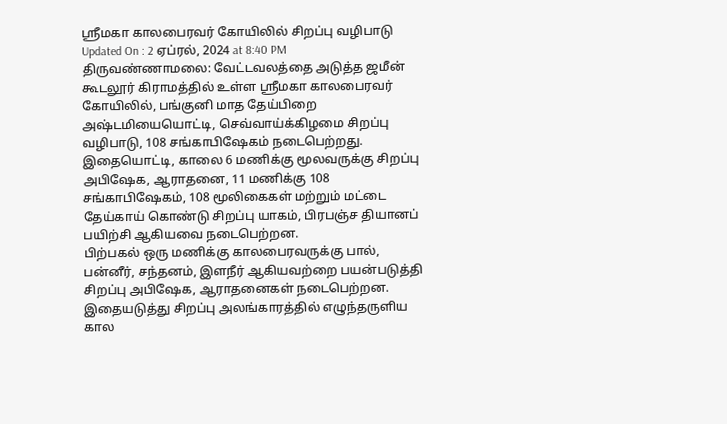ஸ்ரீமகா காலபைரவர் கோயிலில் சிறப்பு வழிபாடு
Updated On : 2 ஏப்ரல், 2024 at 8:40 PM
திருவண்ணாமலை: வேட்டவலத்தை அடுத்த ஜமீன் கூடலூர் கிராமத்தில் உள்ள ஸ்ரீமகா காலபைரவர் கோயிலில், பங்குனி மாத தேய்பிறை அஷ்டமியையொட்டி, செவ்வாய்க்கிழமை சிறப்பு வழிபாடு, 108 சங்காபிஷேகம் நடைபெற்றது.
இதையொட்டி, காலை 6 மணிக்கு மூலவருக்கு சிறப்பு அபிஷேக, ஆராதனை, 11 மணிக்கு 108 சங்காபிஷேகம், 108 மூலிகைகள் மற்றும் மட்டை தேய்காய் கொண்டு சிறப்பு யாகம், பிரபஞ்ச தியானப் பயிற்சி ஆகியவை நடைபெற்றன.
பிற்பகல் ஒரு மணிக்கு காலபைரவருக்கு பால், பன்னீர், சந்தனம், இளநீர் ஆகியவற்றை பயன்படுத்தி சிறப்பு அபிஷேக, ஆராதனைகள் நடைபெற்றன. இதையடுத்து சிறப்பு அலங்காரத்தில் எழுந்தருளிய கால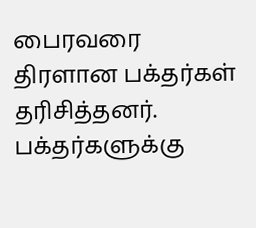பைரவரை திரளான பக்தர்கள் தரிசித்தனர். பக்தர்களுக்கு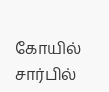கோயில் சார்பில்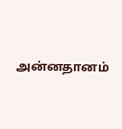அன்னதானம்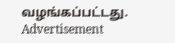வழங்கப்பட்டது.
Advertisement